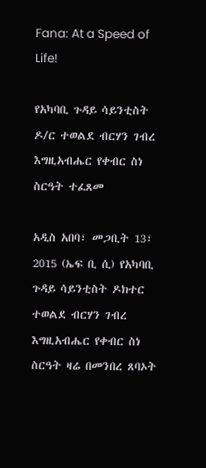Fana: At a Speed of Life!

የአካባቢ ጉዳይ ሳይንቲስት ዶ/ር ተወልደ ብርሃን ገብረ እግዚአብሔር የቀብር ስነ ስርዓት ተፈጸመ

አዲስ አበባ፣ መጋቢት 13፣ 2015 (ኤፍ ቢ ሲ) የአካባቢ ጉዳይ ሳይንቲስት ዶክተር ተወልደ ብርሃን ገብረ እግዚአብሔር የቀብር ስነ ስርዓት ዛሬ በመንበረ ጸባኦት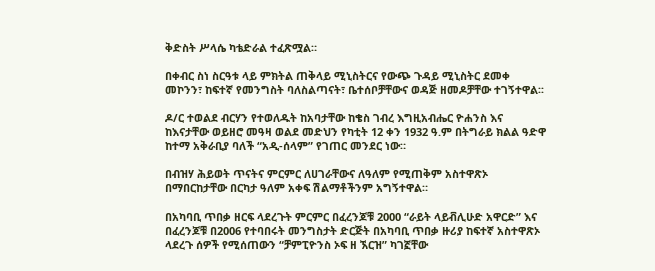ቅድስት ሥላሴ ካቴድራል ተፈጽሟል።

በቀብር ስነ ስርዓቱ ላይ ምክትል ጠቅላይ ሚኒስትርና የውጭ ጉዳይ ሚኒስትር ደመቀ መኮንን፣ ከፍተኛ የመንግስት ባለስልጣናት፣ ቤተሰቦቻቸውና ወዳጅ ዘመዶቻቸው ተገኝተዋል፡፡

ዶ/ር ተወልደ ብርሃን የተወለዱት ከአባታቸው ከቄስ ገብረ እግዚአብሔር ዮሐንስ እና ከእናታቸው ወይዘሮ መዓዛ ወልደ መድህን የካቲት 12 ቀን 1932 ዓ.ም በትግራይ ክልል ዓድዋ ከተማ አቅራቢያ ባለች “አዲ-ሰላም” የገጠር መንደር ነው።

በብዝሃ ሕይወት ጥናትና ምርምር ለሀገራቸውና ለዓለም የሚጠቅም አስተዋጽኦ በማበርከታቸው በርካታ ዓለም አቀፍ ሽልማቶችንም አግኝተዋል።

በአካባቢ ጥበቃ ዘርፍ ላደረጉት ምርምር በፈረንጆቹ 2000 “ራይት ላይቭሊሁድ አዋርድ” እና በፈረንጆቹ በ2006 የተባበሩት መንግስታት ድርጅት በአካባቢ ጥበቃ ዙሪያ ከፍተኛ አስተዋጽኦ ላደረጉ ሰዎች የሚሰጠውን “ቻምፒዮንስ ኦፍ ዘ ኧርዝ” ካገኟቸው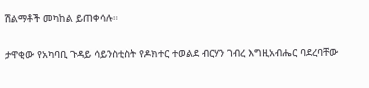ሽልማቶች መካከል ይጠቀሳሉ።

ታዋቂው የአካባቢ ጉዳይ ሳይንስቲስት የዶክተር ተወልደ ብርሃን ገብረ እግዚአብሔር ባደረባቸው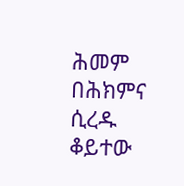ሕመም በሕክምና ሲረዱ ቆይተው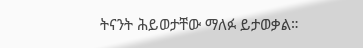ትናንት ሕይወታቸው ማለፉ ይታወቃል።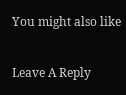You might also like

Leave A Reply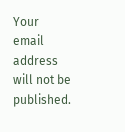Your email address will not be published.